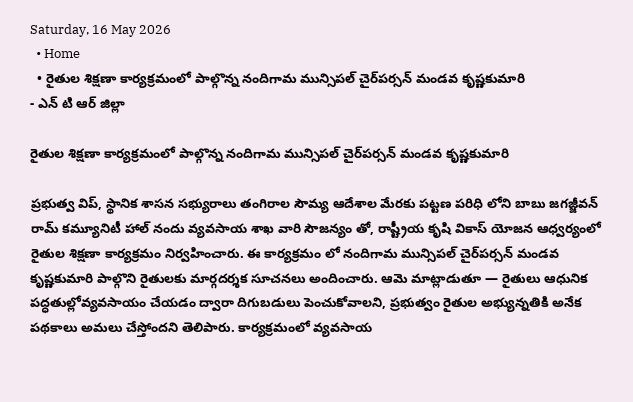Saturday, 16 May 2026
  • Home
  • రైతుల శిక్షణా కార్యక్రమంలో పాల్గొన్న నందిగామ మున్సిపల్ చైర్‌పర్సన్ మండవ కృష్ణకుమారి
- ఎన్ టి ఆర్ జిల్లా

రైతుల శిక్షణా కార్యక్రమంలో పాల్గొన్న నందిగామ మున్సిపల్ చైర్‌పర్సన్ మండవ కృష్ణకుమారి

ప్రభుత్వ విప్, స్థానిక శాసన సభ్యురాలు తంగిరాల సౌమ్య ఆదేశాల మేరకు పట్టణ పరిధి లోని బాబు జగజ్జీవన్ రామ్ కమ్యూనిటీ హాల్ నందు వ్యవసాయ శాఖ వారి సౌజన్యం తో, రాష్ట్రీయ కృషి వికాస్ యోజన ఆధ్వర్యంలో రైతుల శిక్షణా కార్యక్రమం నిర్వహించారు. ఈ కార్యక్రమం లో నందిగామ మున్సిపల్ చైర్‌పర్సన్ మండవ కృష్ణకుమారి పాల్గొని రైతులకు మార్గదర్శక సూచనలు అందించారు. ఆమె మాట్లాడుతూ — రైతులు ఆధునిక పద్ధతుల్లోవ్యవసాయం చేయడం ద్వారా దిగుబడులు పెంచుకోవాలని, ప్రభుత్వం రైతుల అభ్యున్నతికి అనేక పథకాలు అమలు చేస్తోందని తెలిపారు. కార్యక్రమంలో వ్యవసాయ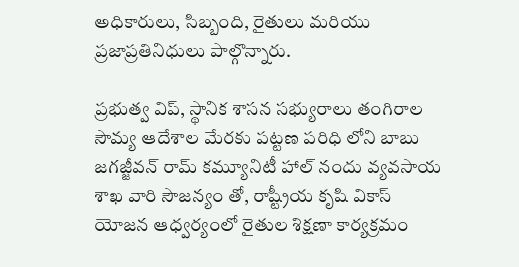అధికారులు, సిబ్బంది, రైతులు మరియు ప్రజాప్రతినిధులు పాల్గొన్నారు.

ప్రభుత్వ విప్, స్థానిక శాసన సభ్యురాలు తంగిరాల సౌమ్య ఆదేశాల మేరకు పట్టణ పరిధి లోని బాబు జగజ్జీవన్ రామ్ కమ్యూనిటీ హాల్ నందు వ్యవసాయ శాఖ వారి సౌజన్యం తో, రాష్ట్రీయ కృషి వికాస్ యోజన ఆధ్వర్యంలో రైతుల శిక్షణా కార్యక్రమం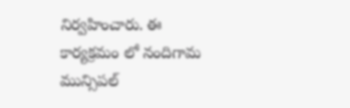నిర్వహించారు. ఈ కార్యక్రమం లో నందిగామ మున్సిపల్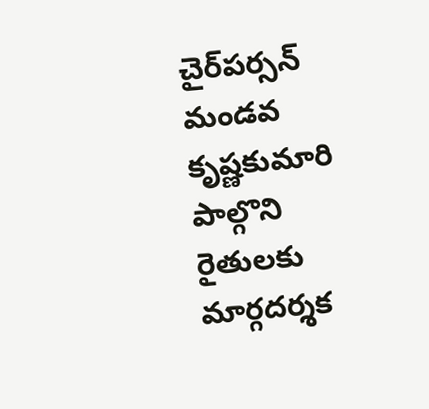చైర్‌పర్సన్ మండవ కృష్ణకుమారి పాల్గొని రైతులకు మార్గదర్శక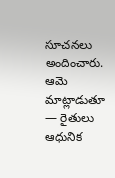సూచనలు అందించారు. ఆమె మాట్లాడుతూ — రైతులు ఆధునిక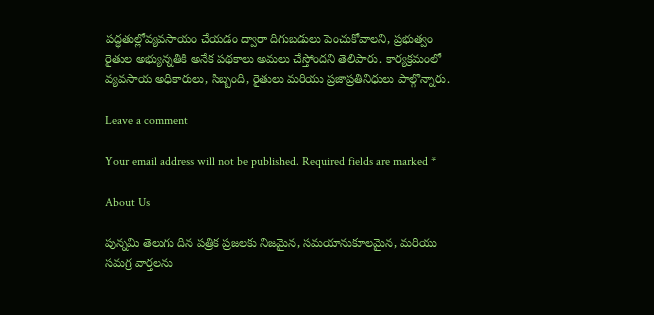పద్ధతుల్లోవ్యవసాయం చేయడం ద్వారా దిగుబడులు పెంచుకోవాలని, ప్రభుత్వం రైతుల అభ్యున్నతికి అనేక పథకాలు అమలు చేస్తోందని తెలిపారు. కార్యక్రమంలో వ్యవసాయ అధికారులు, సిబ్బంది, రైతులు మరియు ప్రజాప్రతినిధులు పాల్గొన్నారు.

Leave a comment

Your email address will not be published. Required fields are marked *

About Us

పున్నమి తెలుగు దిన పత్రిక ప్రజలకు నిజమైన, సమయానుకూలమైన, మరియు సమగ్ర వార్తలను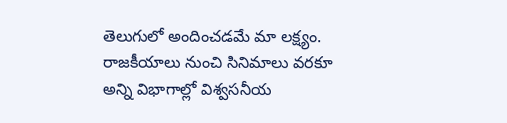తెలుగులో అందించడమే మా లక్ష్యం.
రాజకీయాలు నుంచి సినిమాలు వరకూ అన్ని విభాగాల్లో విశ్వసనీయ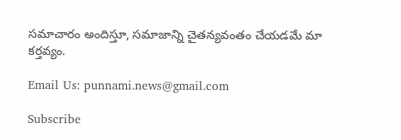సమాచారం అందిస్తూ, సమాజాన్ని చైతన్యవంతం చేయడమే మా కర్తవ్యం.

Email Us: punnami.news@gmail.com

Subscribe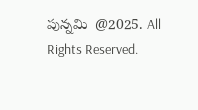పున్నమి  @2025. All Rights Reserved.